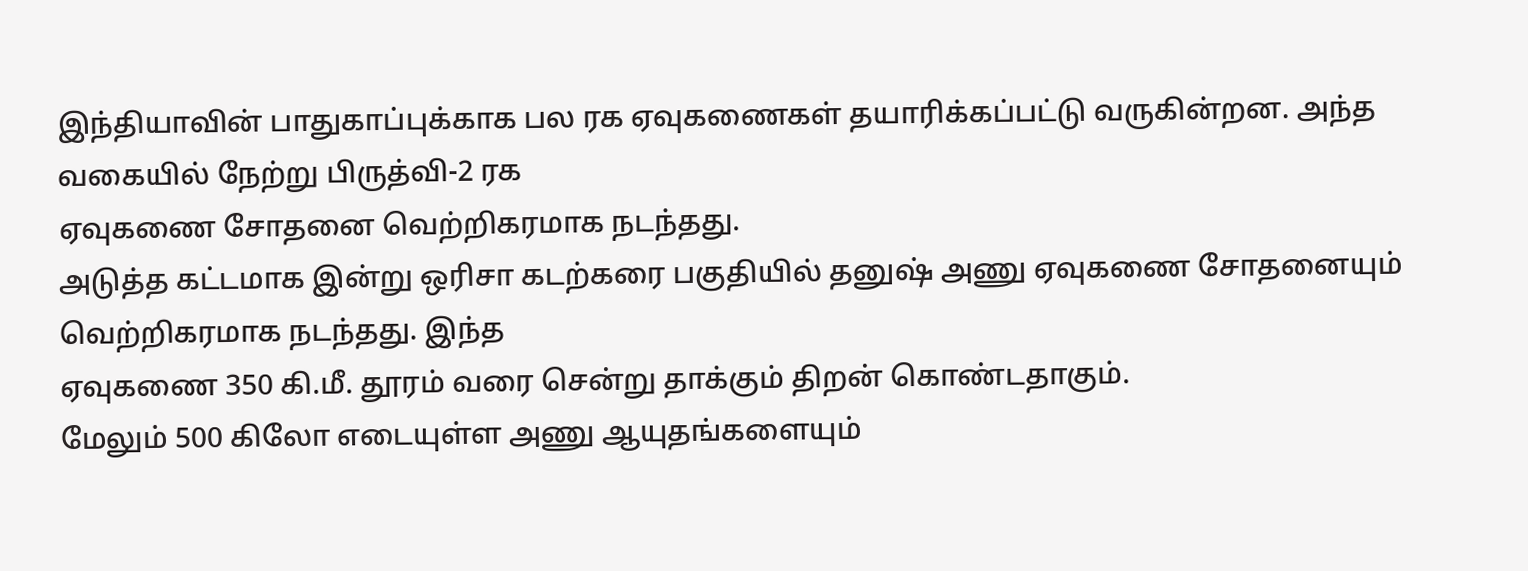இந்தியாவின் பாதுகாப்புக்காக பல ரக ஏவுகணைகள் தயாரிக்கப்பட்டு வருகின்றன. அந்த வகையில் நேற்று பிருத்வி-2 ரக
ஏவுகணை சோதனை வெற்றிகரமாக நடந்தது.
அடுத்த கட்டமாக இன்று ஒரிசா கடற்கரை பகுதியில் தனுஷ் அணு ஏவுகணை சோதனையும் வெற்றிகரமாக நடந்தது. இந்த
ஏவுகணை 350 கி.மீ. தூரம் வரை சென்று தாக்கும் திறன் கொண்டதாகும்.
மேலும் 500 கிலோ எடையுள்ள அணு ஆயுதங்களையும்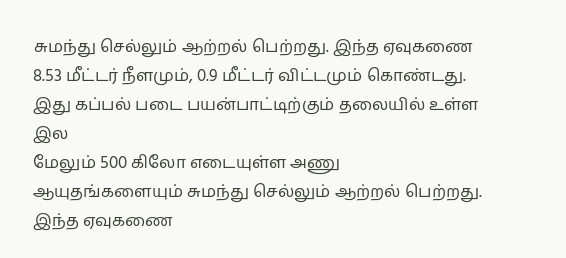சுமந்து செல்லும் ஆற்றல் பெற்றது. இந்த ஏவுகணை 8.53 மீட்டர் நீளமும், 0.9 மீட்டர் விட்டமும் கொண்டது. இது கப்பல் படை பயன்பாட்டிற்கும் தலையில் உள்ள இல
மேலும் 500 கிலோ எடையுள்ள அணு ஆயுதங்களையும் சுமந்து செல்லும் ஆற்றல் பெற்றது. இந்த ஏவுகணை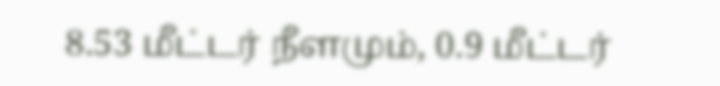8.53 மீட்டர் நீளமும், 0.9 மீட்டர்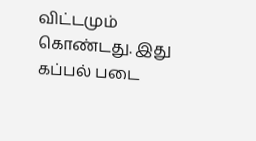விட்டமும் கொண்டது. இது கப்பல் படை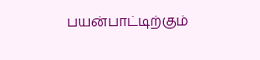பயன்பாட்டிற்கும்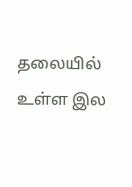தலையில் உள்ள இல